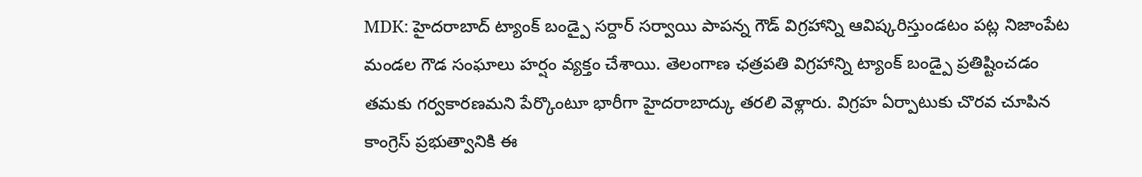MDK: హైదరాబాద్ ట్యాంక్ బండ్పై సర్దార్ సర్వాయి పాపన్న గౌడ్ విగ్రహాన్ని ఆవిష్కరిస్తుండటం పట్ల నిజాంపేట మండల గౌడ సంఘాలు హర్షం వ్యక్తం చేశాయి. తెలంగాణ ఛత్రపతి విగ్రహాన్ని ట్యాంక్ బండ్పై ప్రతిష్టించడం తమకు గర్వకారణమని పేర్కొంటూ భారీగా హైదరాబాద్కు తరలి వెళ్లారు. విగ్రహ ఏర్పాటుకు చొరవ చూపిన కాంగ్రెస్ ప్రభుత్వానికి ఈ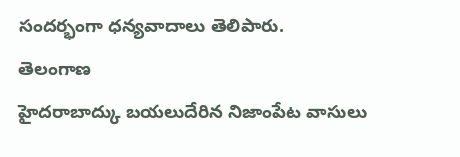సందర్భంగా ధన్యవాదాలు తెలిపారు.
తెలంగాణ
హైదరాబాద్కు బయలుదేరిన నిజాంపేట వాసులు